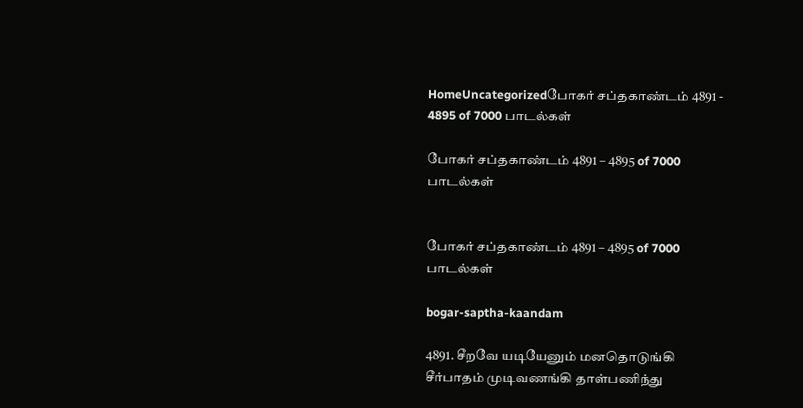HomeUncategorizedபோகர் சப்தகாண்டம் 4891 - 4895 of 7000 பாடல்கள்

போகர் சப்தகாண்டம் 4891 – 4895 of 7000 பாடல்கள்


போகர் சப்தகாண்டம் 4891 – 4895 of 7000 பாடல்கள்

bogar-saptha-kaandam

4891. சீறவே யடியேனும் மனதொடுங்கி
சீர்பாதம் முடிவணங்கி தாள்பணிந்து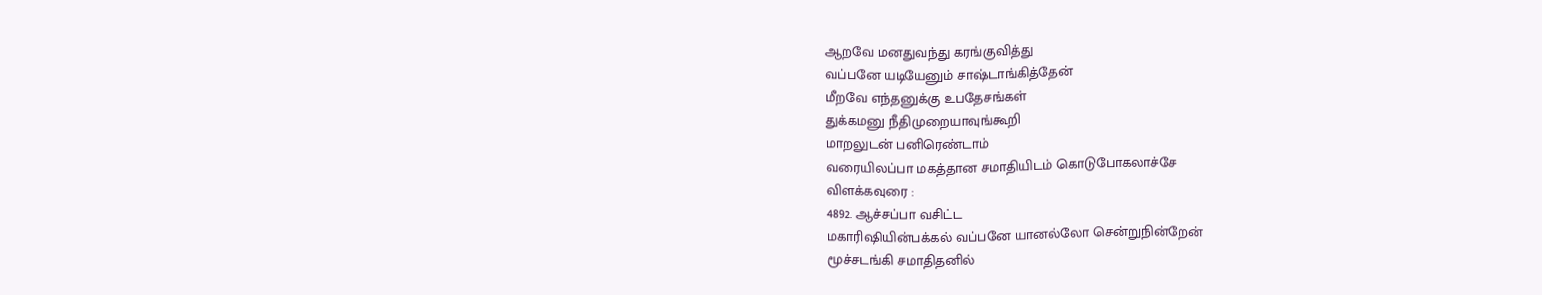ஆறவே மனதுவந்து கரங்குவித்து
வப்பனே யடியேனும் சாஷ்டாங்கித்தேன்
மீறவே எந்தனுக்கு உபதேசங்கள்
துக்கமனு நீதிமுறையாவுங்கூறி
மாறலுடன் பனிரெண்டாம்
வரையிலப்பா மகத்தான சமாதியிடம் கொடுபோகலாச்சே
விளக்கவுரை :
4892. ஆச்சப்பா வசிட்ட
மகாரிஷியின்பக்கல் வப்பனே யானல்லோ சென்றுநின்றேன்
மூச்சடங்கி சமாதிதனில்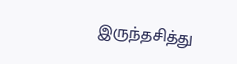இருந்தசித்து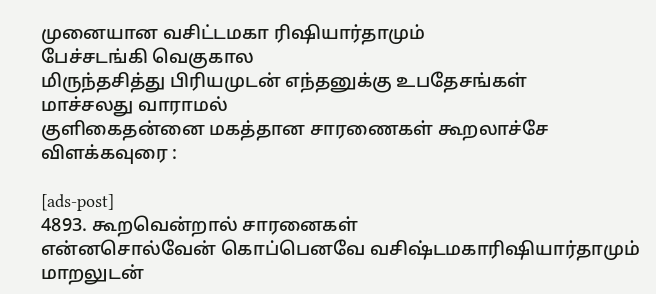முனையான வசிட்டமகா ரிஷியார்தாமும்
பேச்சடங்கி வெகுகால
மிருந்தசித்து பிரியமுடன் எந்தனுக்கு உபதேசங்கள்
மாச்சலது வாராமல்
குளிகைதன்னை மகத்தான சாரணைகள் கூறலாச்சே
விளக்கவுரை :

[ads-post]
4893. கூறவென்றால் சாரனைகள்
என்னசொல்வேன் கொப்பெனவே வசிஷ்டமகாரிஷியார்தாமும்
மாறலுடன்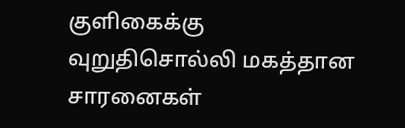குளிகைக்கு
வுறுதிசொல்லி மகத்தான சாரனைகள்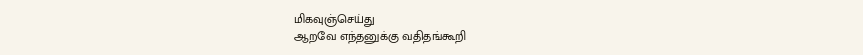மிகவுஞ்செய்து
ஆறவே எந்தனுக்கு வதிதங்கூறி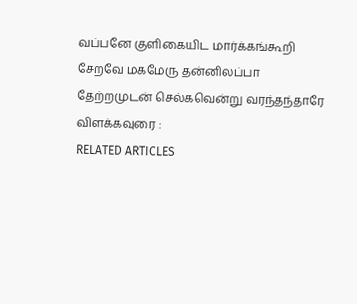வப்பனே குளிகையிட மார்க்கங்கூறி
சேறவே மகமேரு தன்னிலப்பா
தேற்றமுடன் செல்கவென்று வரந்தந்தாரே
விளக்கவுரை :
RELATED ARTICLES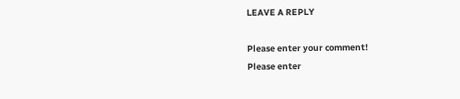LEAVE A REPLY

Please enter your comment!
Please enter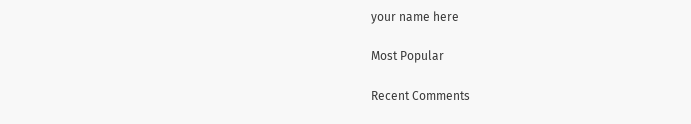your name here

Most Popular

Recent Comments